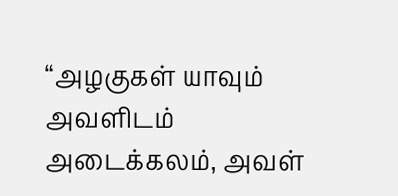“அழகுகள் யாவும் அவளிடம் அடைக்கலம், அவள்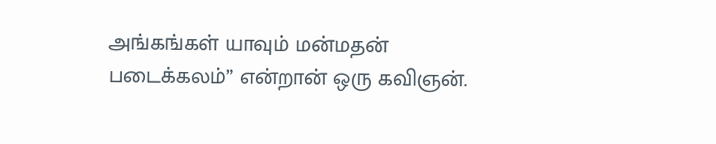அங்கங்கள் யாவும் மன்மதன் படைக்கலம்” என்றான் ஒரு கவிஞன்.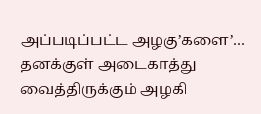அப்படிப்பட்ட அழகு’களை’… தனக்குள் அடைகாத்து வைத்திருக்கும் அழகி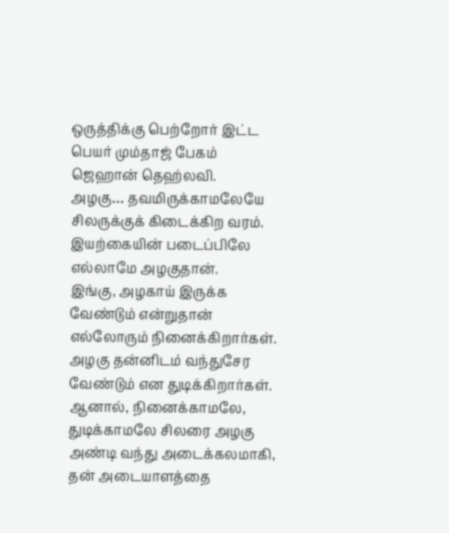ஒருத்திக்கு பெற்றோர் இட்ட பெயர் மும்தாஜ் பேகம் ஜெஹான் தெஹ்லவி.
அழகு… தவமிருக்காமலேயே சிலருக்குக் கிடைக்கிற வரம். இயற்கையின் படைப்பிலே எல்லாமே அழகுதான்.
இங்கு, அழகாய் இருக்க வேண்டும் என்றுதான் எல்லோரும் நினைக்கிறார்கள். அழகு தன்னிடம் வந்துசேர வேண்டும் என துடிக்கிறார்கள்.
ஆனால், நினைக்காமலே, துடிக்காமலே சிலரை அழகு அண்டி வந்து அடைக்கலமாகி, தன் அடையாளத்தை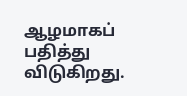ஆழமாகப் பதித்து விடுகிறது.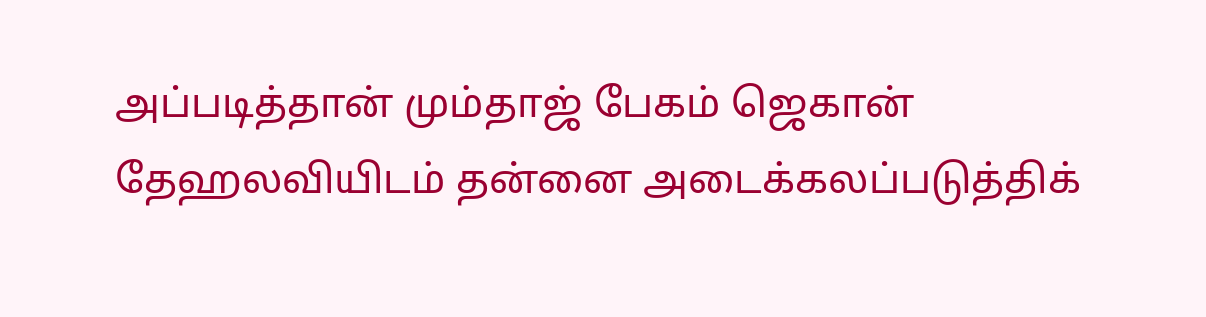அப்படித்தான் மும்தாஜ் பேகம் ஜெகான் தேஹலவியிடம் தன்னை அடைக்கலப்படுத்திக்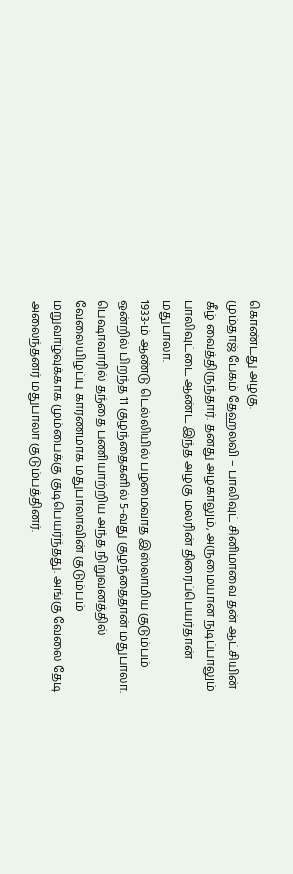கொண்டது அழகு.
மும்தாஜ் பேகம் தேஹலவி – பாலிவுட் சினிமாவை தன் ஆட்சியின் கீழ் வைத்திருந்தார். தனது அழகாலும், அருமையான நடிப்பாலும் பாலிவுட்டை ஆண்ட இந்த அழகு மலரின் திரைப்பெயர்தான் மதுபாலா.
1933-ம் ஆண்டு டெல்லியில் பழமைவாத இஸ்லாமிய குடும்பம் ஒன்றில் பிறந்த 11 குழந்தைகளில் 5-வது குழந்தைதான் மதுபாலா.
பெஷாவாரில் தந்தை பணியாற்றிய அந்த நிறுவனத்தில் வேலையிழப்பு காரணமாக மதுபாலாவின் குடும்பம் மறுவாழ்வுக்காக மும்பைக்கு குடிபெயர்ந்தது. அங்கு வேலை தேடி அலைந்தனர் மதுபாலா குடும்பத்தினர்.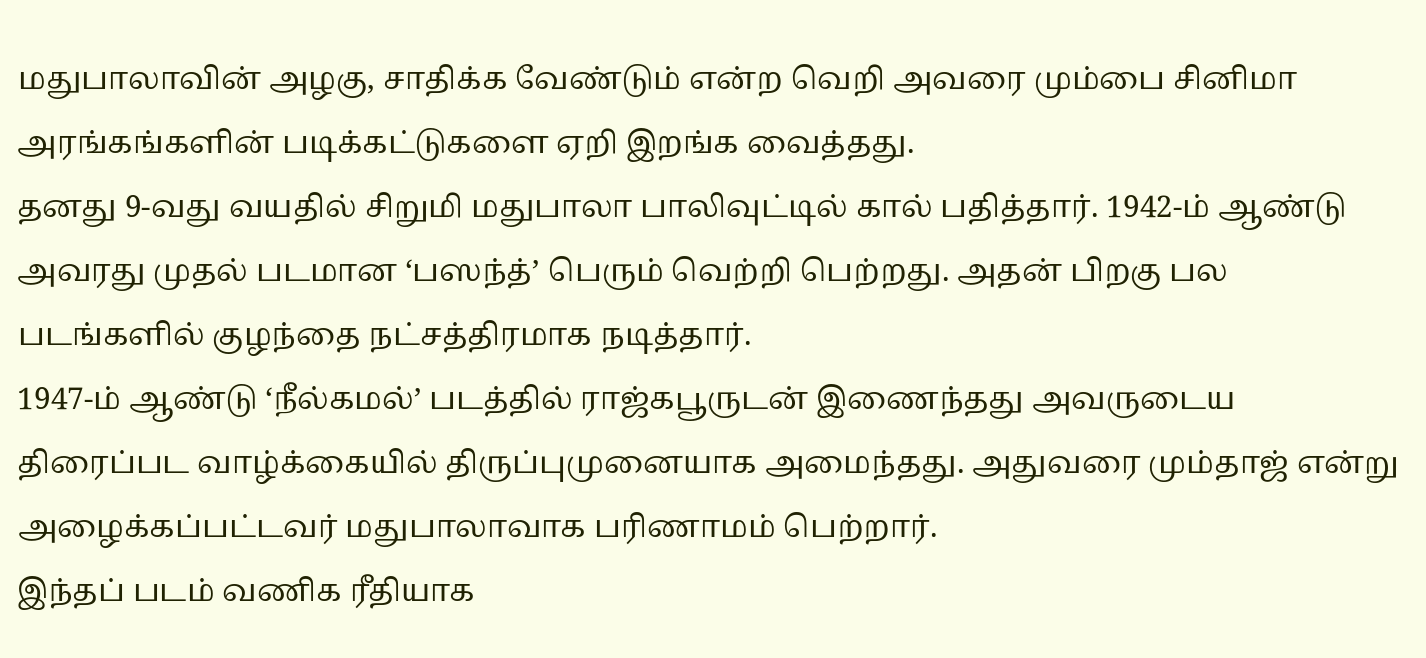மதுபாலாவின் அழகு, சாதிக்க வேண்டும் என்ற வெறி அவரை மும்பை சினிமா அரங்கங்களின் படிக்கட்டுகளை ஏறி இறங்க வைத்தது.
தனது 9-வது வயதில் சிறுமி மதுபாலா பாலிவுட்டில் கால் பதித்தார். 1942-ம் ஆண்டு அவரது முதல் படமான ‘பஸந்த்’ பெரும் வெற்றி பெற்றது. அதன் பிறகு பல படங்களில் குழந்தை நட்சத்திரமாக நடித்தார்.
1947-ம் ஆண்டு ‘நீல்கமல்’ படத்தில் ராஜ்கபூருடன் இணைந்தது அவருடைய திரைப்பட வாழ்க்கையில் திருப்புமுனையாக அமைந்தது. அதுவரை மும்தாஜ் என்று அழைக்கப்பட்டவர் மதுபாலாவாக பரிணாமம் பெற்றார்.
இந்தப் படம் வணிக ரீதியாக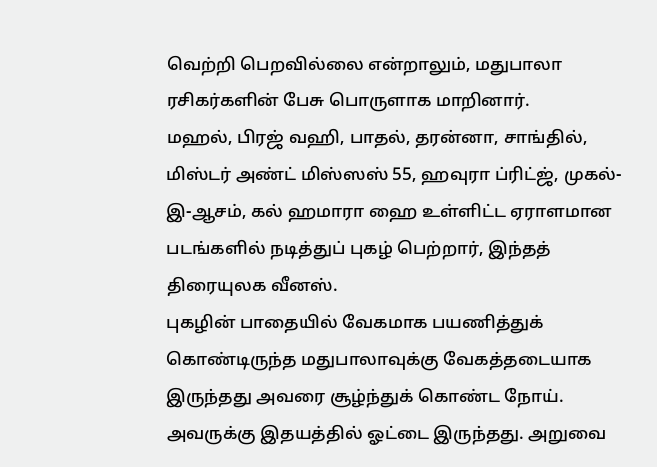வெற்றி பெறவில்லை என்றாலும், மதுபாலா ரசிகர்களின் பேசு பொருளாக மாறினார்.
மஹல், பிரஜ் வஹி, பாதல், தரன்னா, சாங்தில், மிஸ்டர் அண்ட் மிஸ்ஸஸ் 55, ஹவுரா ப்ரிட்ஜ், முகல்-இ-ஆசம், கல் ஹமாரா ஹை உள்ளிட்ட ஏராளமான படங்களில் நடித்துப் புகழ் பெற்றார், இந்தத் திரையுலக வீனஸ்.
புகழின் பாதையில் வேகமாக பயணித்துக் கொண்டிருந்த மதுபாலாவுக்கு வேகத்தடையாக இருந்தது அவரை சூழ்ந்துக் கொண்ட நோய்.
அவருக்கு இதயத்தில் ஓட்டை இருந்தது. அறுவை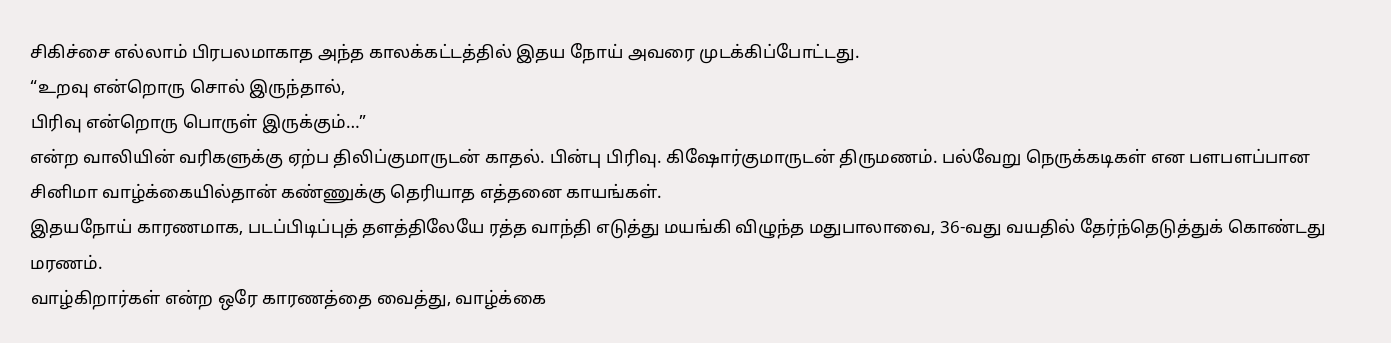சிகிச்சை எல்லாம் பிரபலமாகாத அந்த காலக்கட்டத்தில் இதய நோய் அவரை முடக்கிப்போட்டது.
“உறவு என்றொரு சொல் இருந்தால்,
பிரிவு என்றொரு பொருள் இருக்கும்…”
என்ற வாலியின் வரிகளுக்கு ஏற்ப திலிப்குமாருடன் காதல். பின்பு பிரிவு. கிஷோர்குமாருடன் திருமணம். பல்வேறு நெருக்கடிகள் என பளபளப்பான சினிமா வாழ்க்கையில்தான் கண்ணுக்கு தெரியாத எத்தனை காயங்கள்.
இதயநோய் காரணமாக, படப்பிடிப்புத் தளத்திலேயே ரத்த வாந்தி எடுத்து மயங்கி விழுந்த மதுபாலாவை, 36-வது வயதில் தேர்ந்தெடுத்துக் கொண்டது மரணம்.
வாழ்கிறார்கள் என்ற ஒரே காரணத்தை வைத்து, வாழ்க்கை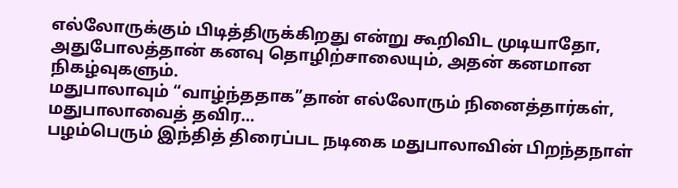எல்லோருக்கும் பிடித்திருக்கிறது என்று கூறிவிட முடியாதோ, அதுபோலத்தான் கனவு தொழிற்சாலையும், அதன் கனமான நிகழ்வுகளும்.
மதுபாலாவும் “வாழ்ந்ததாக”தான் எல்லோரும் நினைத்தார்கள், மதுபாலாவைத் தவிர…
பழம்பெரும் இந்தித் திரைப்பட நடிகை மதுபாலாவின் பிறந்தநாள்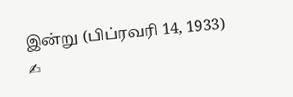இன்று (பிப்ரவரி 14, 1933)
✍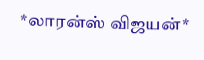*லாரன்ஸ் விஜயன்*